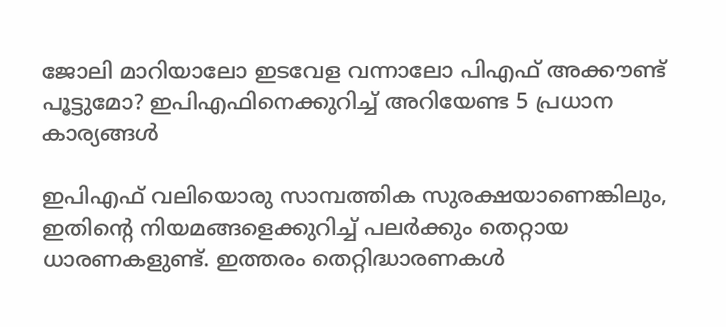ജോലി മാറിയാലോ ഇടവേള വന്നാലോ പിഎഫ് അക്കൗണ്ട് പൂട്ടുമോ? ഇപിഎഫിനെക്കുറിച്ച് അറിയേണ്ട 5 പ്രധാന കാര്യങ്ങൾ

ഇപിഎഫ് വലിയൊരു സാമ്പത്തിക സുരക്ഷയാണെങ്കിലും, ഇതിന്‍റെ നിയമങ്ങളെക്കുറിച്ച് പലർക്കും തെറ്റായ ധാരണകളുണ്ട്. ഇത്തരം തെറ്റിദ്ധാരണകൾ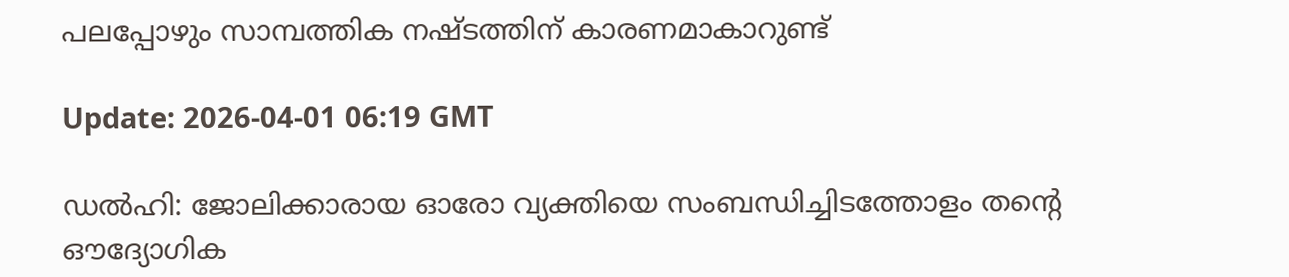പലപ്പോഴും സാമ്പത്തിക നഷ്ടത്തിന് കാരണമാകാറുണ്ട്

Update: 2026-04-01 06:19 GMT

ഡൽഹി: ജോലിക്കാരായ ഓരോ വ്യക്തിയെ സംബന്ധിച്ചിടത്തോളം തന്‍റെ ഔദ്യോഗിക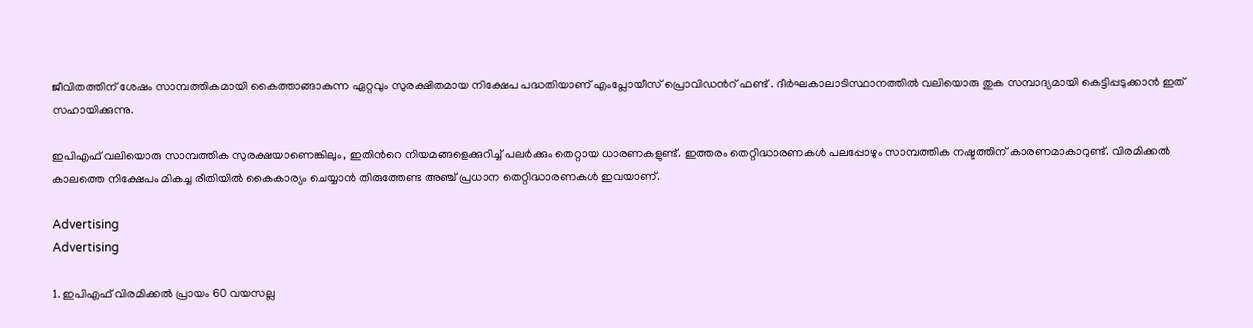ജീവിതത്തിന് ശേഷം സാമ്പത്തികമായി കൈത്താങ്ങാകുന്ന ഏറ്റവും സുരക്ഷിതമായ നിക്ഷേപ പദ്ധതിയാണ് എംപ്ലോയീസ് പ്രൊവിഡന്‍റ് ഫണ്ട് . ദീർഘകാലാടിസ്ഥാനത്തിൽ വലിയൊരു തുക സമ്പാദ്യമായി കെട്ടിപ്പടുക്കാൻ ഇത് സഹായിക്കുന്നു.

ഇപിഎഫ് വലിയൊരു സാമ്പത്തിക സുരക്ഷയാണെങ്കിലും, ഇതിന്‍റെ നിയമങ്ങളെക്കുറിച്ച് പലർക്കും തെറ്റായ ധാരണകളുണ്ട്. ഇത്തരം തെറ്റിദ്ധാരണകൾ പലപ്പോഴും സാമ്പത്തിക നഷ്ടത്തിന് കാരണമാകാറുണ്ട്. വിരമിക്കൽ കാലത്തെ നിക്ഷേപം മികച്ച രീതിയിൽ കൈകാര്യം ചെയ്യാൻ തിരുത്തേണ്ട അഞ്ച് പ്രധാന തെറ്റിദ്ധാരണകൾ ഇവയാണ്.

Advertising
Advertising

1. ഇപിഎഫ് വിരമിക്കൽ പ്രായം 60 വയസല്ല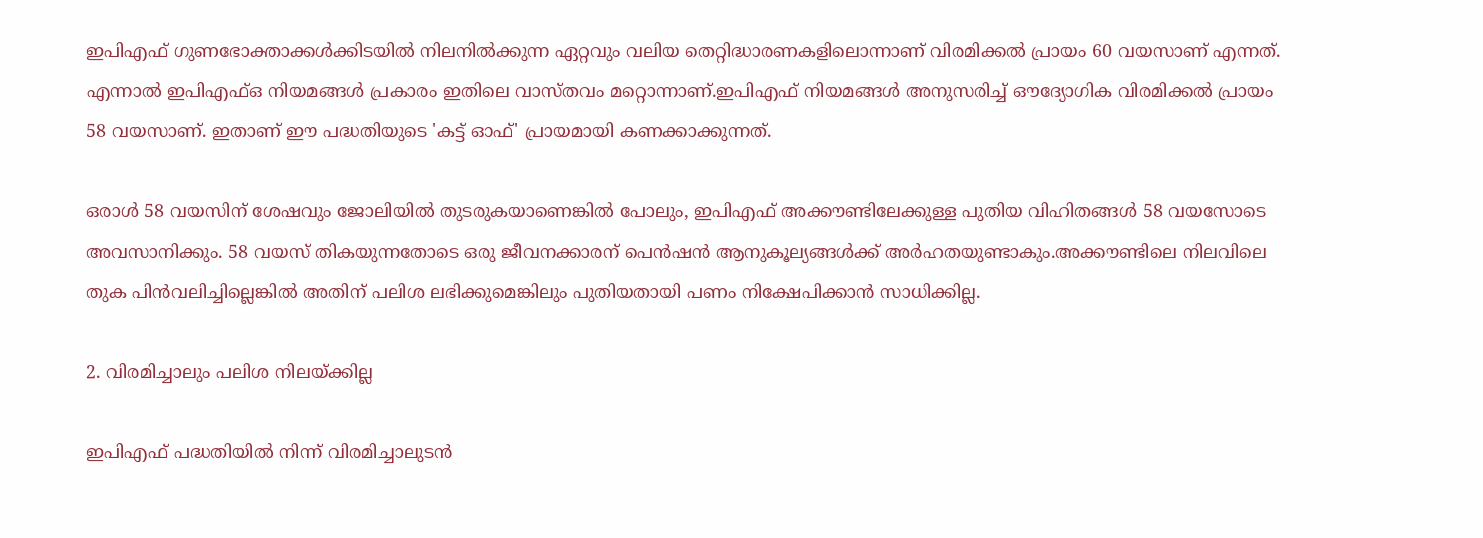ഇപിഎഫ് ഗുണഭോക്താക്കൾക്കിടയിൽ നിലനിൽക്കുന്ന ഏറ്റവും വലിയ തെറ്റിദ്ധാരണകളിലൊന്നാണ് വിരമിക്കൽ പ്രായം 60 വയസാണ് എന്നത്. എന്നാൽ ഇപിഎഫ്ഒ നിയമങ്ങൾ പ്രകാരം ഇതിലെ വാസ്തവം മറ്റൊന്നാണ്.ഇപിഎഫ് നിയമങ്ങൾ അനുസരിച്ച് ഔദ്യോഗിക വിരമിക്കൽ പ്രായം 58 വയസാണ്. ഇതാണ് ഈ പദ്ധതിയുടെ 'കട്ട് ഓഫ്' പ്രായമായി കണക്കാക്കുന്നത്.

ഒരാൾ 58 വയസിന് ശേഷവും ജോലിയിൽ തുടരുകയാണെങ്കിൽ പോലും, ഇപിഎഫ് അക്കൗണ്ടിലേക്കുള്ള പുതിയ വിഹിതങ്ങൾ 58 വയസോടെ അവസാനിക്കും. 58 വയസ് തികയുന്നതോടെ ഒരു ജീവനക്കാരന് പെൻഷൻ ആനുകൂല്യങ്ങൾക്ക് അർഹതയുണ്ടാകും.അക്കൗണ്ടിലെ നിലവിലെ തുക പിൻവലിച്ചില്ലെങ്കിൽ അതിന് പലിശ ലഭിക്കുമെങ്കിലും പുതിയതായി പണം നിക്ഷേപിക്കാൻ സാധിക്കില്ല.

2. വിരമിച്ചാലും പലിശ നിലയ്ക്കില്ല

ഇപിഎഫ് പദ്ധതിയിൽ നിന്ന് വിരമിച്ചാലുടൻ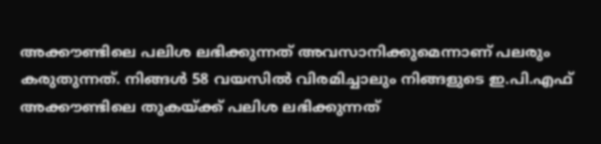അക്കൗണ്ടിലെ പലിശ ലഭിക്കുന്നത് അവസാനിക്കുമെന്നാണ് പലരും കരുതുന്നത്. നിങ്ങൾ 58 വയസിൽ വിരമിച്ചാലും നിങ്ങളുടെ ഇ.പി.എഫ് അക്കൗണ്ടിലെ തുകയ്ക്ക് പലിശ ലഭിക്കുന്നത്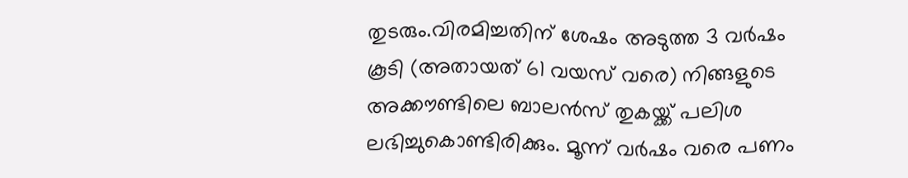തുടരും.വിരമിച്ചതിന് ശേഷം അടുത്ത 3 വർഷം കൂടി (അതായത് 61 വയസ് വരെ) നിങ്ങളുടെ അക്കൗണ്ടിലെ ബാലൻസ് തുകയ്ക്ക് പലിശ ലഭിച്ചുകൊണ്ടിരിക്കും. മൂന്ന് വർഷം വരെ പണം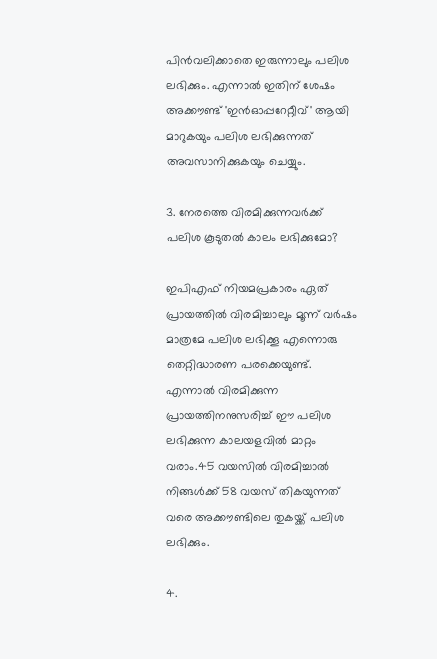പിൻവലിക്കാതെ ഇരുന്നാലും പലിശ ലഭിക്കും. എന്നാൽ ഇതിന് ശേഷം അക്കൗണ്ട് 'ഇൻഓപ്പറേറ്റീവ്' ആയി മാറുകയും പലിശ ലഭിക്കുന്നത് അവസാനിക്കുകയും ചെയ്യും.

3. നേരത്തെ വിരമിക്കുന്നവർക്ക് പലിശ കൂടുതൽ കാലം ലഭിക്കുമോ?

ഇപിഎഫ് നിയമപ്രകാരം ഏത് പ്രായത്തിൽ വിരമിച്ചാലും മൂന്ന് വർഷം മാത്രമേ പലിശ ലഭിക്കൂ എന്നൊരു തെറ്റിദ്ധാരണ പരക്കെയുണ്ട്. എന്നാൽ വിരമിക്കുന്ന പ്രായത്തിനനുസരിച്ച് ഈ പലിശ ലഭിക്കുന്ന കാലയളവിൽ മാറ്റം വരാം.45 വയസിൽ വിരമിച്ചാൽ നിങ്ങൾക്ക് 58 വയസ് തികയുന്നത് വരെ അക്കൗണ്ടിലെ തുകയ്ക്ക് പലിശ ലഭിക്കും.

4.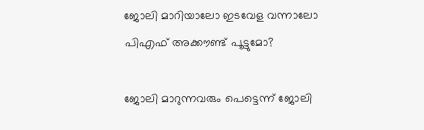ജോലി മാറിയാലോ ഇടവേള വന്നാലോ പിഎഫ് അക്കൗണ്ട് പൂട്ടുമോ?

ജോലി മാറുന്നവരും പെട്ടെന്ന് ജോലി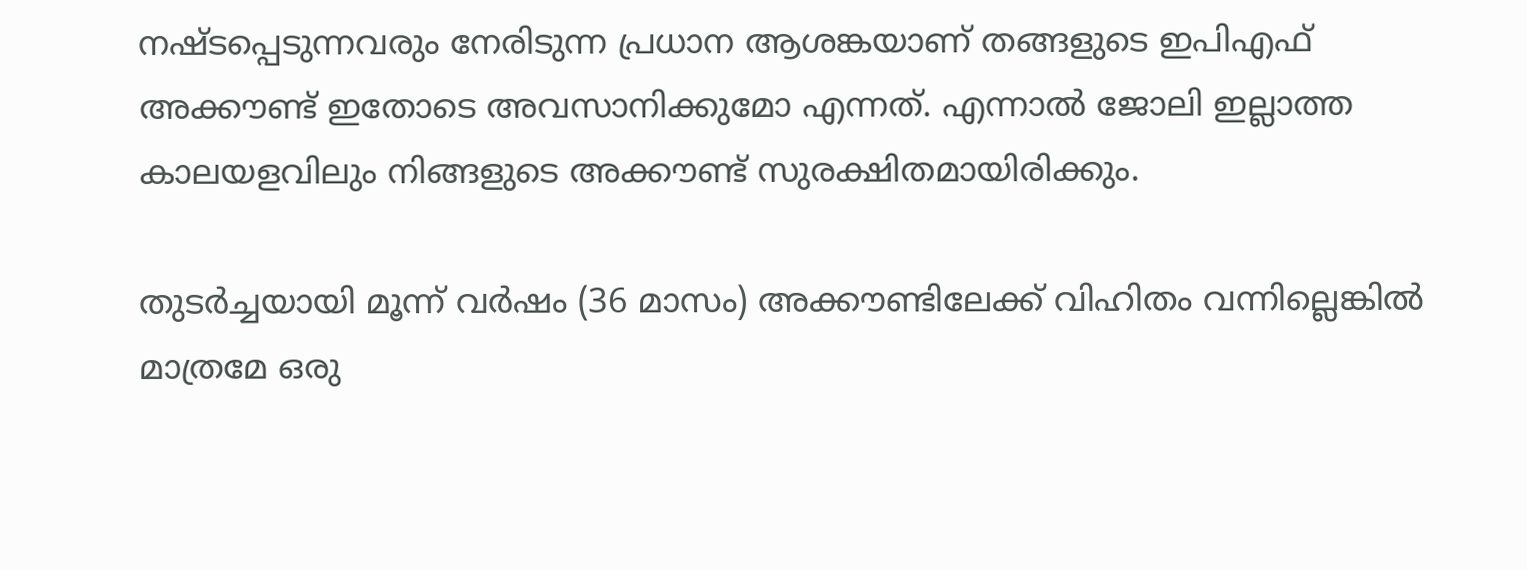നഷ്ടപ്പെടുന്നവരും നേരിടുന്ന പ്രധാന ആശങ്കയാണ് തങ്ങളുടെ ഇപിഎഫ് അക്കൗണ്ട് ഇതോടെ അവസാനിക്കുമോ എന്നത്. എന്നാൽ ജോലി ഇല്ലാത്ത കാലയളവിലും നിങ്ങളുടെ അക്കൗണ്ട് സുരക്ഷിതമായിരിക്കും.

തുടർച്ചയായി മൂന്ന് വർഷം (36 മാസം) അക്കൗണ്ടിലേക്ക് വിഹിതം വന്നില്ലെങ്കിൽ മാത്രമേ ഒരു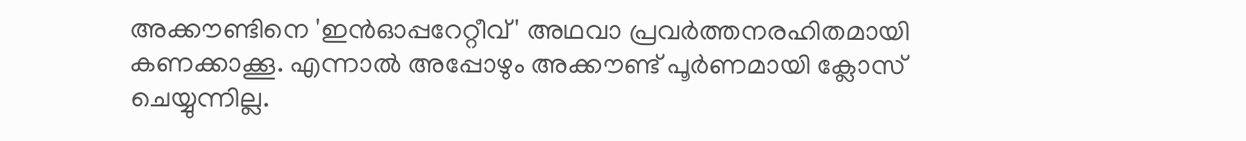അക്കൗണ്ടിനെ 'ഇൻഓപ്പറേറ്റീവ്' അഥവാ പ്രവർത്തനരഹിതമായി കണക്കാക്കൂ. എന്നാൽ അപ്പോഴും അക്കൗണ്ട് പൂർണമായി ക്ലോസ് ചെയ്യുന്നില്ല.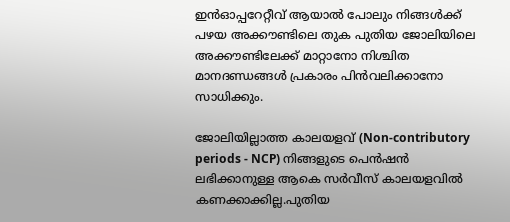ഇൻഓപ്പറേറ്റീവ് ആയാൽ പോലും നിങ്ങൾക്ക് പഴയ അക്കൗണ്ടിലെ തുക പുതിയ ജോലിയിലെ അക്കൗണ്ടിലേക്ക് മാറ്റാനോ നിശ്ചിത മാനദണ്ഡങ്ങൾ പ്രകാരം പിൻവലിക്കാനോ സാധിക്കും.

ജോലിയില്ലാത്ത കാലയളവ് (Non-contributory periods - NCP) നിങ്ങളുടെ പെൻഷൻ ലഭിക്കാനുള്ള ആകെ സർവീസ് കാലയളവിൽ കണക്കാക്കില്ല.പുതിയ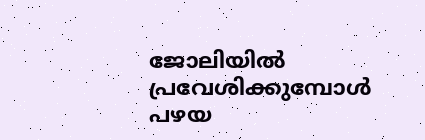ജോലിയിൽ പ്രവേശിക്കുമ്പോൾ പഴയ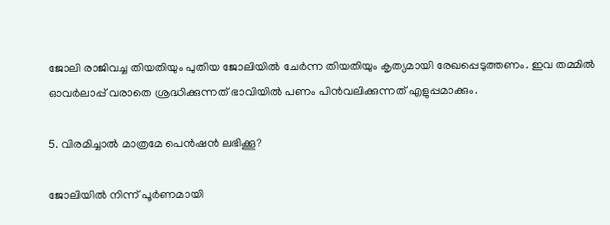ജോലി രാജിവച്ച തിയതിയും പുതിയ ജോലിയിൽ ചേർന്ന തിയതിയും കൃത്യമായി രേഖപ്പെടുത്തണം. ഇവ തമ്മിൽ ഓവർലാപ്പ് വരാതെ ശ്രദ്ധിക്കുന്നത് ഭാവിയിൽ പണം പിൻവലിക്കുന്നത് എളുപ്പമാക്കും.

5. വിരമിച്ചാൽ മാത്രമേ പെൻഷൻ ലഭിക്കൂ?

ജോലിയിൽ നിന്ന് പൂർണമായി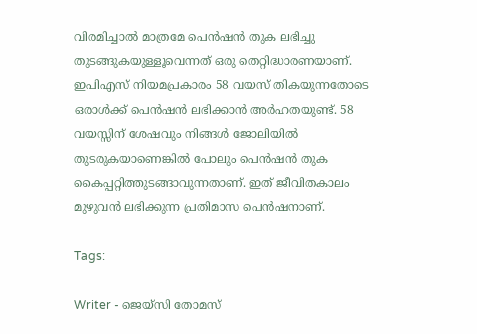വിരമിച്ചാൽ മാത്രമേ പെൻഷൻ തുക ലഭിച്ചു തുടങ്ങുകയുള്ളൂവെന്നത് ഒരു തെറ്റിദ്ധാരണയാണ്. ഇപിഎസ് നിയമപ്രകാരം 58 വയസ് തികയുന്നതോടെ ഒരാൾക്ക് പെൻഷൻ ലഭിക്കാൻ അർഹതയുണ്ട്. 58 വയസ്സിന് ശേഷവും നിങ്ങൾ ജോലിയിൽ തുടരുകയാണെങ്കിൽ പോലും പെൻഷൻ തുക കൈപ്പറ്റിത്തുടങ്ങാവുന്നതാണ്. ഇത് ജീവിതകാലം മുഴുവൻ ലഭിക്കുന്ന പ്രതിമാസ പെൻഷനാണ്.

Tags:

Writer - ജെയ്സി തോമസ്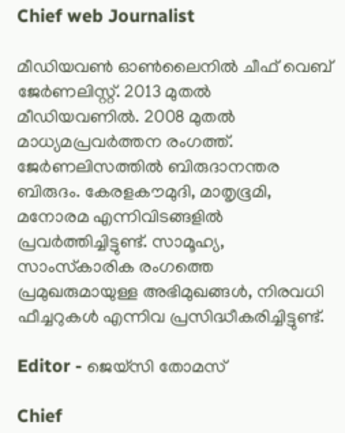Chief web Journalist

മീഡിയവൺ ഓൺലൈനിൽ ചീഫ് വെബ് ജേർണലിസ്റ്റ്. 2013 മുതൽ മീഡിയവണിൽ. 2008 മുതൽ മാധ്യമപ്രവർത്തന രംഗത്ത്. ജേർണലിസത്തിൽ ബിരുദാനന്തര ബിരുദം. കേരളകൗമുദി, മാതൃഭൂമി, മനോരമ എന്നിവിടങ്ങളിൽ പ്രവർത്തിച്ചിട്ടുണ്ട്. സാമൂഹ്യ, സാംസ്‌കാരിക രംഗത്തെ പ്രമുഖരുമായുള്ള അഭിമുഖങ്ങൾ, നിരവധി ഫീച്ചറുകൾ എന്നിവ പ്രസിദ്ധീകരിച്ചിട്ടുണ്ട്.

Editor - ജെയ്സി തോമസ്

Chief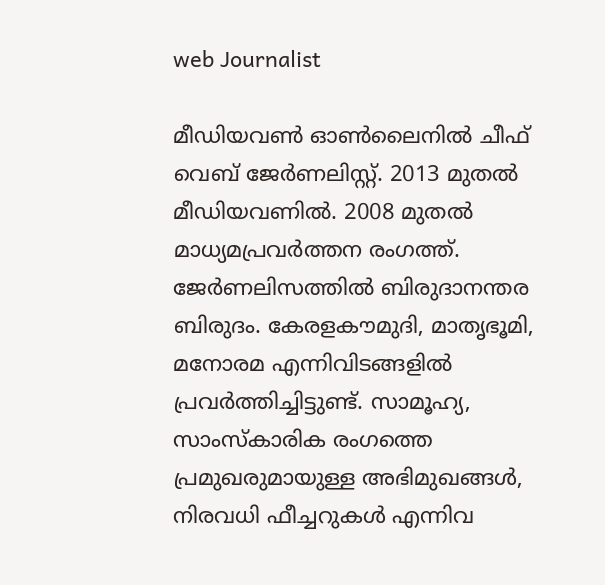web Journalist

മീഡിയവൺ ഓൺലൈനിൽ ചീഫ് വെബ് ജേർണലിസ്റ്റ്. 2013 മുതൽ മീഡിയവണിൽ. 2008 മുതൽ മാധ്യമപ്രവർത്തന രംഗത്ത്. ജേർണലിസത്തിൽ ബിരുദാനന്തര ബിരുദം. കേരളകൗമുദി, മാതൃഭൂമി, മനോരമ എന്നിവിടങ്ങളിൽ പ്രവർത്തിച്ചിട്ടുണ്ട്. സാമൂഹ്യ, സാംസ്‌കാരിക രംഗത്തെ പ്രമുഖരുമായുള്ള അഭിമുഖങ്ങൾ, നിരവധി ഫീച്ചറുകൾ എന്നിവ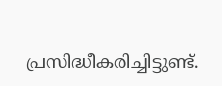പ്രസിദ്ധീകരിച്ചിട്ടുണ്ട്.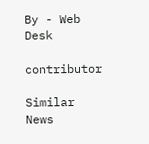By - Web Desk

contributor

Similar News